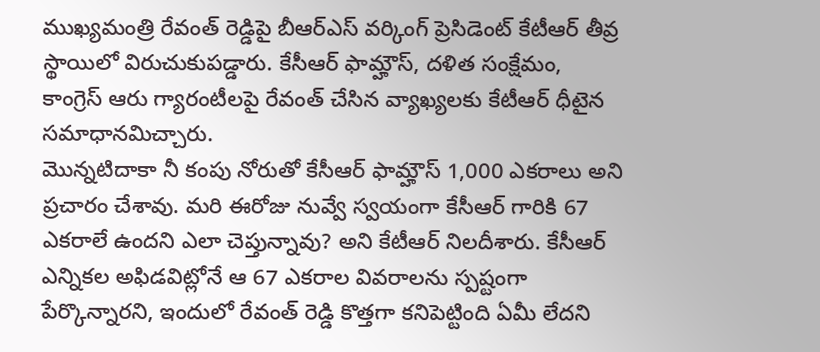ముఖ్యమంత్రి రేవంత్ రెడ్డిపై బీఆర్ఎస్ వర్కింగ్ ప్రెసిడెంట్ కేటీఆర్ తీవ్ర స్థాయిలో విరుచుకుపడ్డారు. కేసీఆర్ ఫామ్హౌస్, దళిత సంక్షేమం, కాంగ్రెస్ ఆరు గ్యారంటీలపై రేవంత్ చేసిన వ్యాఖ్యలకు కేటీఆర్ ధీటైన సమాధానమిచ్చారు.
మొన్నటిదాకా నీ కంపు నోరుతో కేసీఆర్ ఫామ్హౌస్ 1,000 ఎకరాలు అని ప్రచారం చేశావు. మరి ఈరోజు నువ్వే స్వయంగా కేసీఆర్ గారికి 67 ఎకరాలే ఉందని ఎలా చెప్తున్నావు? అని కేటీఆర్ నిలదీశారు. కేసీఆర్ ఎన్నికల అఫిడవిట్లోనే ఆ 67 ఎకరాల వివరాలను స్పష్టంగా పేర్కొన్నారని, ఇందులో రేవంత్ రెడ్డి కొత్తగా కనిపెట్టింది ఏమీ లేదని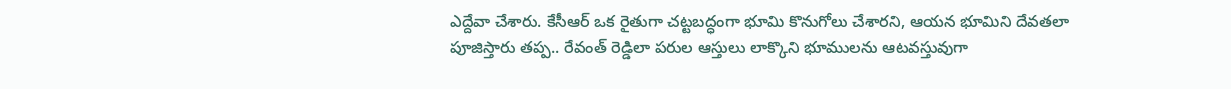ఎద్దేవా చేశారు. కేసీఆర్ ఒక రైతుగా చట్టబద్ధంగా భూమి కొనుగోలు చేశారని, ఆయన భూమిని దేవతలా పూజిస్తారు తప్ప.. రేవంత్ రెడ్డిలా పరుల ఆస్తులు లాక్కొని భూములను ఆటవస్తువుగా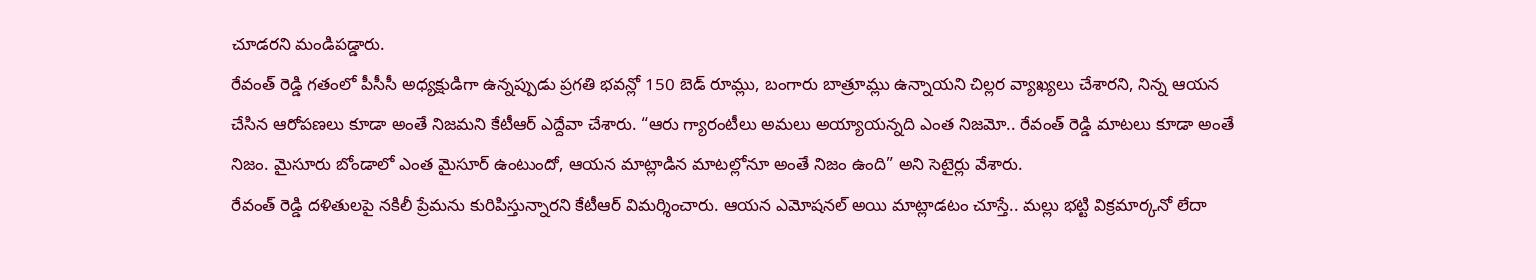చూడరని మండిపడ్డారు.
రేవంత్ రెడ్డి గతంలో పీసీసీ అధ్యక్షుడిగా ఉన్నప్పుడు ప్రగతి భవన్లో 150 బెడ్ రూమ్లు, బంగారు బాత్రూమ్లు ఉన్నాయని చిల్లర వ్యాఖ్యలు చేశారని, నిన్న ఆయన చేసిన ఆరోపణలు కూడా అంతే నిజమని కేటీఆర్ ఎద్దేవా చేశారు. “ఆరు గ్యారంటీలు అమలు అయ్యాయన్నది ఎంత నిజమో.. రేవంత్ రెడ్డి మాటలు కూడా అంతే నిజం. మైసూరు బోండాలో ఎంత మైసూర్ ఉంటుందో, ఆయన మాట్లాడిన మాటల్లోనూ అంతే నిజం ఉంది” అని సెటైర్లు వేశారు.
రేవంత్ రెడ్డి దళితులపై నకిలీ ప్రేమను కురిపిస్తున్నారని కేటీఆర్ విమర్శించారు. ఆయన ఎమోషనల్ అయి మాట్లాడటం చూస్తే.. మల్లు భట్టి విక్రమార్కనో లేదా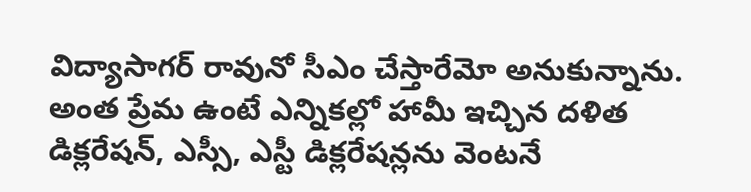విద్యాసాగర్ రావునో సీఎం చేస్తారేమో అనుకున్నాను. అంత ప్రేమ ఉంటే ఎన్నికల్లో హామీ ఇచ్చిన దళిత డిక్లరేషన్, ఎస్సీ, ఎస్టీ డిక్లరేషన్లను వెంటనే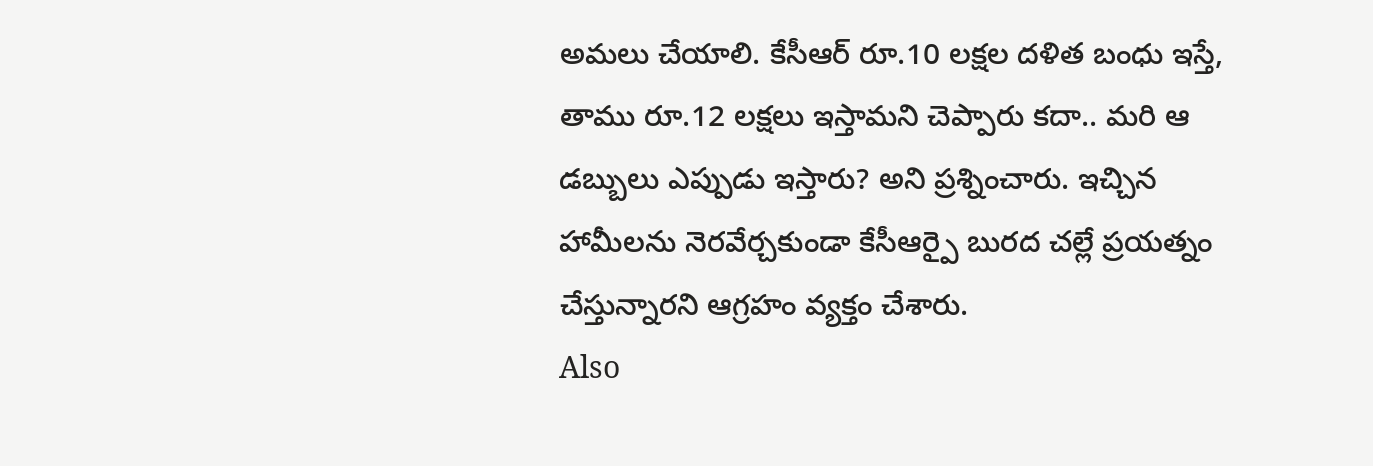అమలు చేయాలి. కేసీఆర్ రూ.10 లక్షల దళిత బంధు ఇస్తే, తాము రూ.12 లక్షలు ఇస్తామని చెప్పారు కదా.. మరి ఆ డబ్బులు ఎప్పుడు ఇస్తారు? అని ప్రశ్నించారు. ఇచ్చిన హామీలను నెరవేర్చకుండా కేసీఆర్పై బురద చల్లే ప్రయత్నం చేస్తున్నారని ఆగ్రహం వ్యక్తం చేశారు.
Also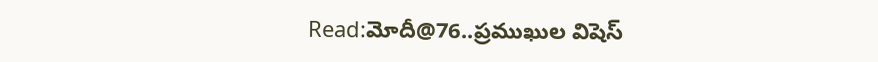Read:మోదీ@76..ప్రముఖుల విషెస్